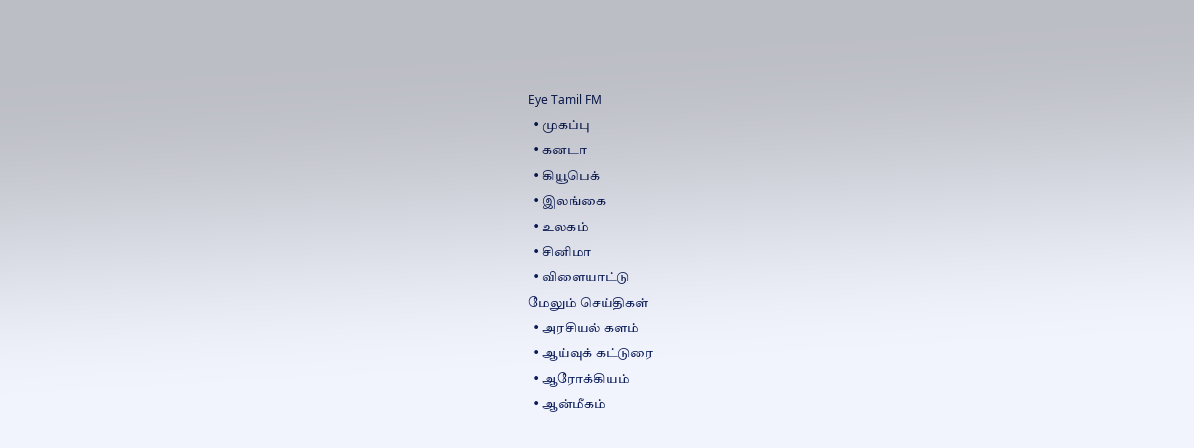Eye Tamil FM
  • முகப்பு
  • கனடா
  • கியூபெக்
  • இலங்கை
  • உலகம்
  • சினிமா
  • விளையாட்டு
மேலும் செய்திகள்
  • அரசியல் களம்
  • ஆய்வுக் கட்டுரை
  • ஆரோக்கியம்
  • ஆன்மீகம்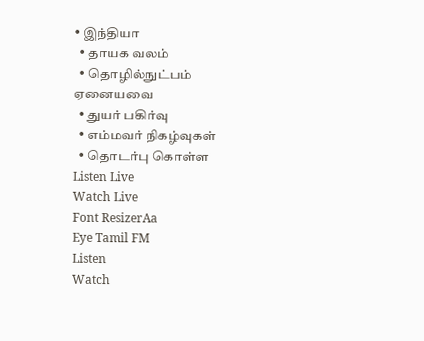• இந்தியா
  • தாயக வலம்
  • தொழில்நுட்பம்
ஏனையவை
  • துயர் பகிர்வு
  • எம்மவர் நிகழ்வுகள்
  • தொடர்பு கொள்ள
Listen Live
Watch Live
Font ResizerAa
Eye Tamil FM
Listen
Watch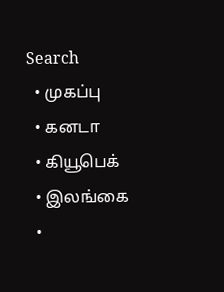Search
  • முகப்பு
  • கனடா
  • கியூபெக்
  • இலங்கை
  •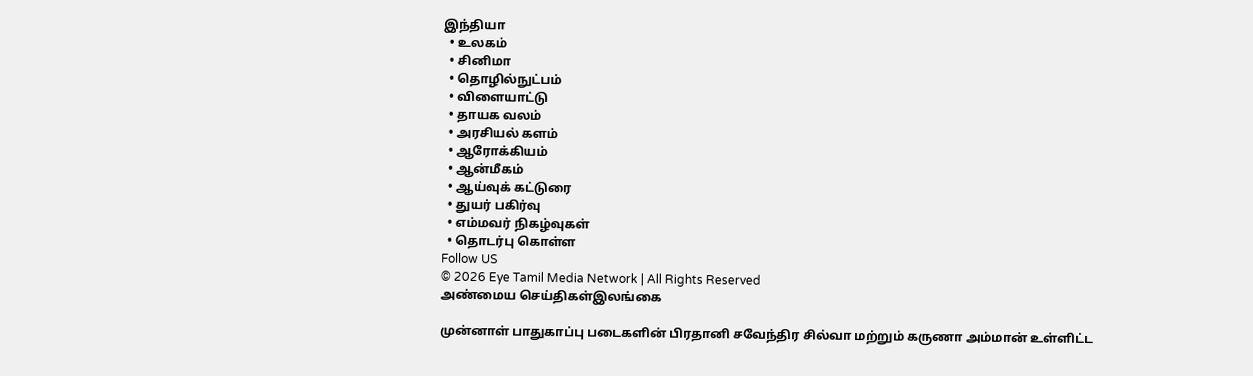இந்தியா
  • உலகம்
  • சினிமா
  • தொழில்நுட்பம்
  • விளையாட்டு
  • தாயக வலம்
  • அரசியல் களம்
  • ஆரோக்கியம்
  • ஆன்மீகம்
  • ஆய்வுக் கட்டுரை
  • துயர் பகிர்வு
  • எம்மவர் நிகழ்வுகள்
  • தொடர்பு கொள்ள
Follow US
© 2026 Eye Tamil Media Network | All Rights Reserved
அண்மைய செய்திகள்இலங்கை

முன்னாள் பாதுகாப்பு படைகளின் பிரதானி சவேந்திர சில்வா மற்றும் கருணா அம்மான் உள்ளிட்ட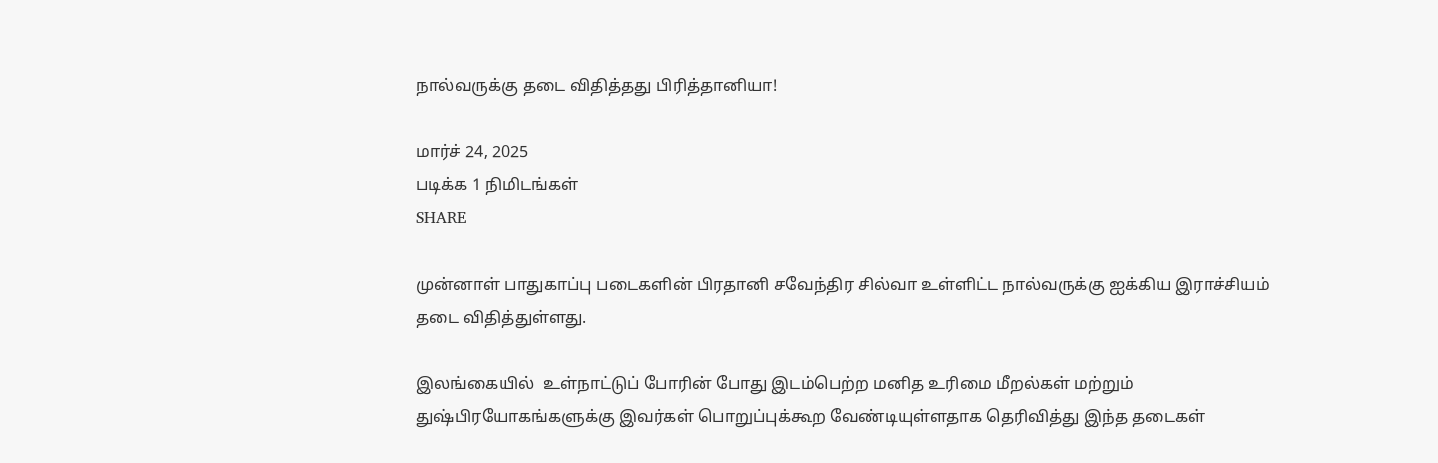நால்வருக்கு தடை விதித்தது பிரித்தானியா!

மார்ச் 24, 2025
படிக்க 1 நிமிடங்கள்
SHARE

முன்னாள் பாதுகாப்பு படைகளின் பிரதானி சவேந்திர சில்வா உள்ளிட்ட நால்வருக்கு ஐக்கிய இராச்சியம் தடை விதித்துள்ளது.

இலங்கையில்  உள்நாட்டுப் போரின் போது இடம்பெற்ற மனித உரிமை மீறல்கள் மற்றும் துஷ்பிரயோகங்களுக்கு இவர்கள் பொறுப்புக்கூற வேண்டியுள்ளதாக தெரிவித்து இந்த தடைகள்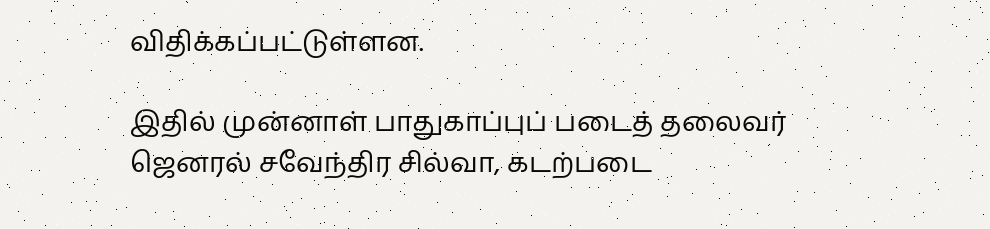விதிக்கப்பட்டுள்ளன.

இதில் முன்னாள் பாதுகாப்புப் படைத் தலைவர் ஜெனரல் சவேந்திர சில்வா, கடற்படை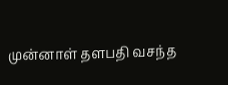முன்னாள் தளபதி வசந்த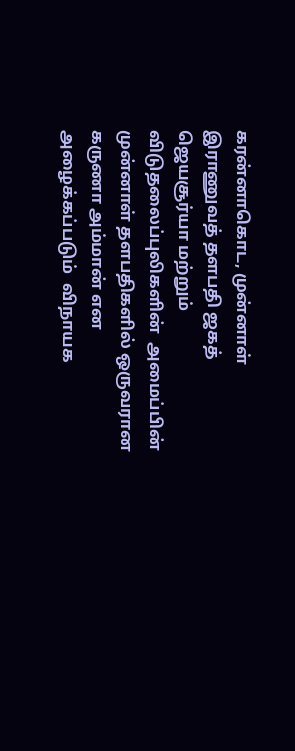கரன்னாகொட, முன்னாள் இராணுவத் தளபதி ஜகத் ஜெயசூர்யா மற்றும் விடுதலைப்புலிகளின்  அமைப்பின் முன்னாள் தளபதிகளில் ஒருவரான கருணா அம்மான் என அழைக்கப்படும்  விநாயக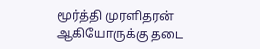மூர்த்தி முரளிதரன்  ஆகியோருக்கு தடை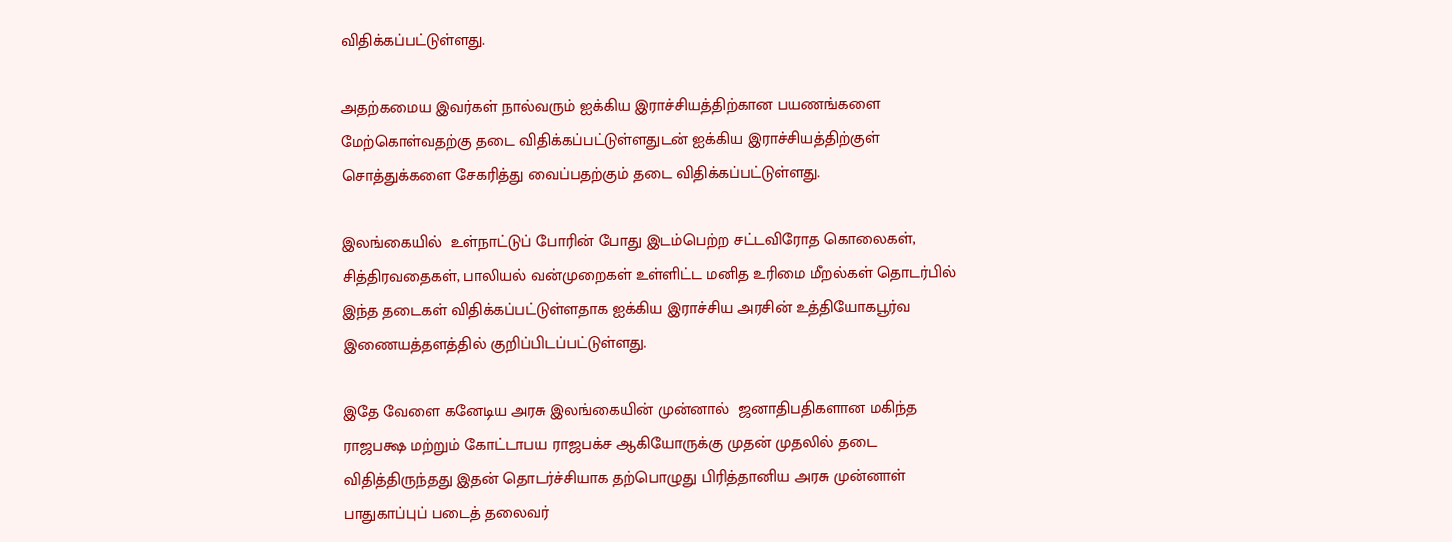விதிக்கப்பட்டுள்ளது.

அதற்கமைய இவர்கள் நால்வரும் ஐக்கிய இராச்சியத்திற்கான பயணங்களை மேற்கொள்வதற்கு தடை விதிக்கப்பட்டுள்ளதுடன் ஐக்கிய இராச்சியத்திற்குள் சொத்துக்களை சேகரித்து வைப்பதற்கும் தடை விதிக்கப்பட்டுள்ளது.

இலங்கையில்  உள்நாட்டுப் போரின் போது இடம்பெற்ற சட்டவிரோத கொலைகள், சித்திரவதைகள், பாலியல் வன்முறைகள் உள்ளிட்ட மனித உரிமை மீறல்கள் தொடர்பில் இந்த தடைகள் விதிக்கப்பட்டுள்ளதாக ஐக்கிய இராச்சிய அரசின் உத்தியோகபூர்வ இணையத்தளத்தில் குறிப்பிடப்பட்டுள்ளது.

இதே வேளை கனேடிய அரசு இலங்கையின் முன்னால்  ஜனாதிபதிகளான மகிந்த ராஜபக்ஷ மற்றும் கோட்டாபய ராஜபக்ச ஆகியோருக்கு முதன் முதலில் தடை விதித்திருந்தது இதன் தொடர்ச்சியாக தற்பொழுது பிரித்தானிய அரசு முன்னாள் பாதுகாப்புப் படைத் தலைவர்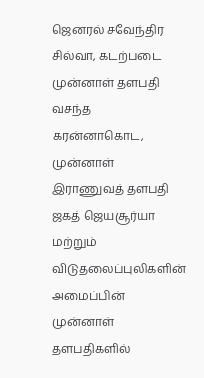ஜெனரல் சவேந்திர சில்வா, கடற்படை முன்னாள் தளபதி வசந்த கரன்னாகொட, முன்னாள் இராணுவத் தளபதி ஜகத் ஜெயசூர்யா மற்றும் விடுதலைப்புலிகளின்  அமைப்பின் முன்னாள் தளபதிகளில்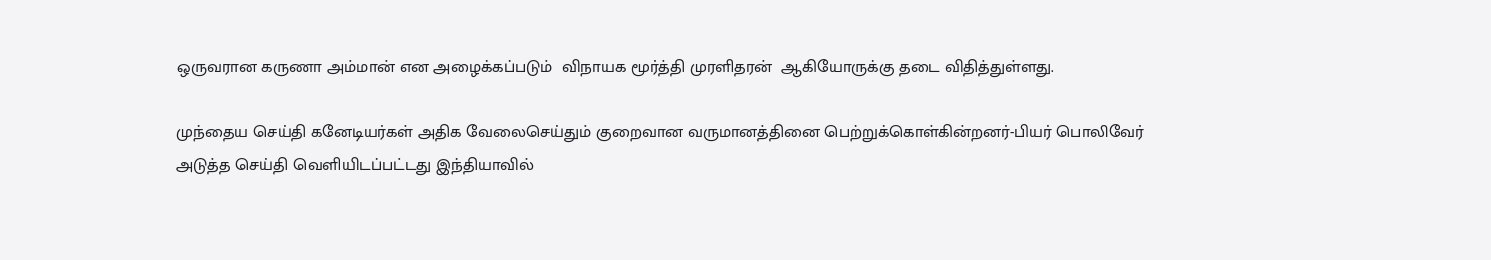ஒருவரான கருணா அம்மான் என அழைக்கப்படும்  விநாயக மூர்த்தி முரளிதரன்  ஆகியோருக்கு தடை விதித்துள்ளது.

முந்தைய செய்தி கனேடியர்கள் அதிக வேலைசெய்தும் குறைவான வருமானத்தினை பெற்றுக்கொள்கின்றனர்-பியர் பொலிவேர்
அடுத்த செய்தி வெளியிடப்பட்டது இந்தியாவில்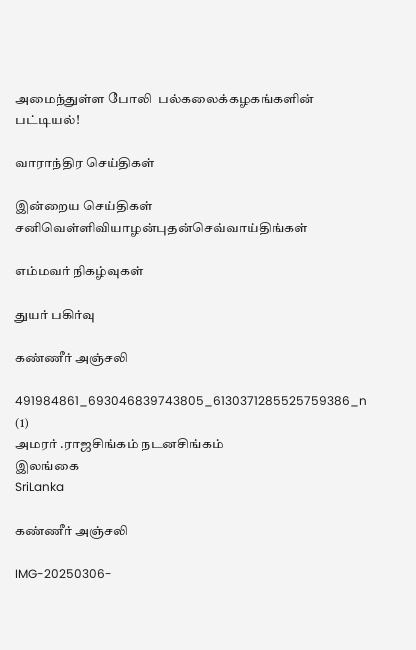அமைந்துள்ள போலி  பல்கலைக்கழகங்களின் பட்டியல்!

வாராந்திர செய்திகள்

இன்றைய செய்திகள்
சனிவெள்ளிவியாழன்புதன்செவ்வாய்திங்கள்

எம்மவர் நிகழ்வுகள்

துயர் பகிர்வு

கண்ணீர் அஞ்சலி

491984861_693046839743805_6130371285525759386_n (1)
அமரர் .ராஜசிங்கம் நடனசிங்கம்
இலங்கை
SriLanka

கண்ணீர் அஞ்சலி

IMG-20250306-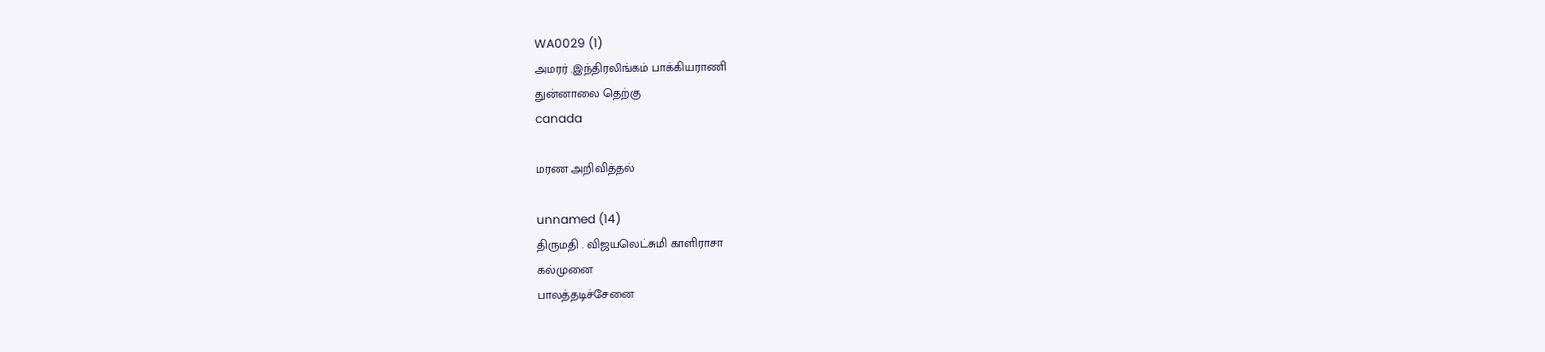WA0029 (1)
அமரர் .இந்திரலிங்கம் பாக்கியராணி
துன்னாலை தெற்கு
canada

மரண அறிவித்தல்

unnamed (14)
திருமதி . விஜயலெட்சுமி காளிராசா
கல்முனை
பாலத்தடிச்சேனை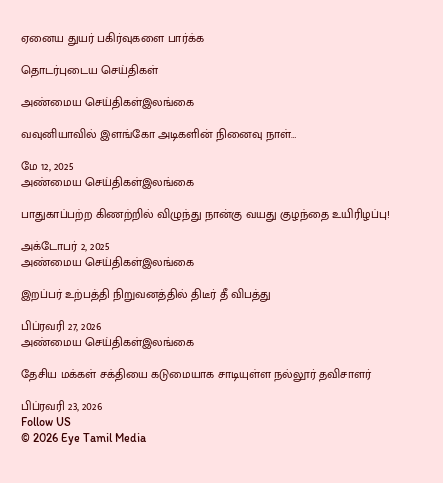ஏனைய துயர் பகிர்வுகளை பார்க்க

தொடர்புடைய செய்திகள்

அண்மைய செய்திகள்இலங்கை

வவுனியாவில் இளங்கோ அடிகளின் நினைவு நாள்…

மே 12, 2025
அண்மைய செய்திகள்இலங்கை

பாதுகாப்பற்ற கிணற்றில் விழுந்து நான்கு வயது குழந்தை உயிரிழப்பு!

அக்டோபர் 2, 2025
அண்மைய செய்திகள்இலங்கை

இறப்பர் உற்பத்தி நிறுவனத்தில் திடீர் தீ விபத்து

பிப்ரவரி 27, 2026
அண்மைய செய்திகள்இலங்கை

தேசிய மக்கள் சக்தியை கடுமையாக சாடியுள்ள நல்லூர் தவிசாளர்

பிப்ரவரி 23, 2026
Follow US
© 2026 Eye Tamil Media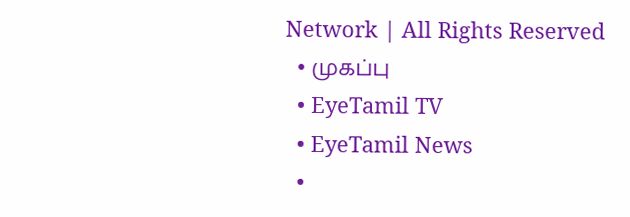Network | All Rights Reserved
  • முகப்பு
  • EyeTamil TV
  • EyeTamil News
  •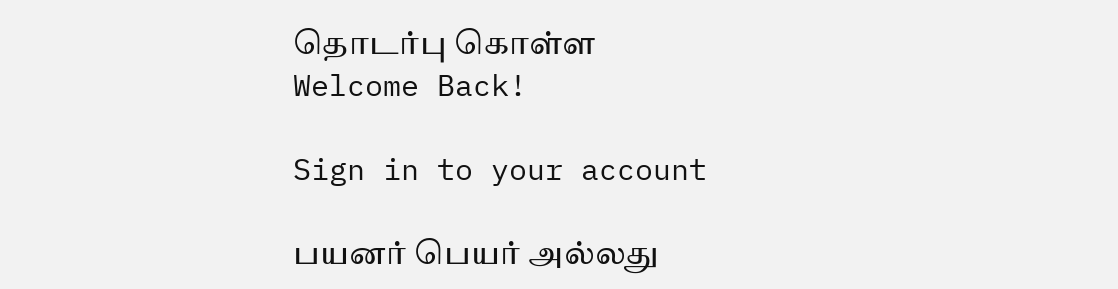தொடர்பு கொள்ள
Welcome Back!

Sign in to your account

பயனர் பெயர் அல்லது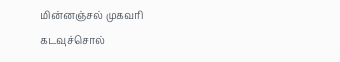மின்னஞ்சல் முகவரி
கடவுச்சொல்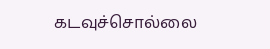கடவுச்சொல்லை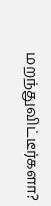மறந்துவிட்டீர்களா?